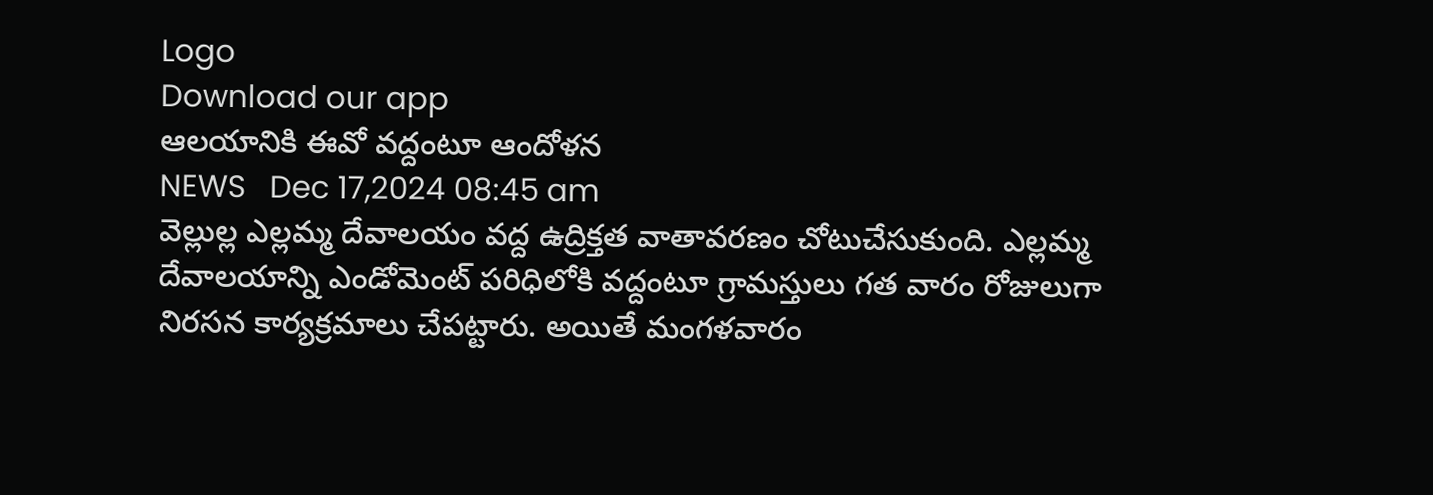Logo
Download our app
ఆల‌యానికి ఈవో వ‌ద్దంటూ ఆందోళ‌న‌
NEWS   Dec 17,2024 08:45 am
వెల్లుల్ల ఎల్లమ్మ దేవాలయం వద్ద ఉద్రిక్తత వాతావరణం చోటుచేసుకుంది. ఎల్లమ్మ దేవాలయాన్ని ఎండోమెంట్ ప‌రిధిలోకి వ‌ద్దంటూ గ్రామస్తులు గత వారం రోజులుగా నిరసన కార్యక్రమాలు చేపట్టారు. అయితే మంగళవారం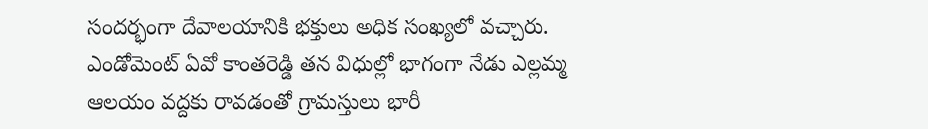సంద‌ర్భంగా దేవాలయానికి భక్తులు అధిక సంఖ్యలో వ‌చ్చారు. ఎండోమెంట్ ఏవో కాంతరెడ్డి తన విధుల్లో భాగంగా నేడు ఎల్లమ్మ ఆలయం వద్దకు రావడంతో గ్రామస్తులు భారీ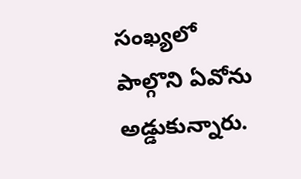సంఖ్యలో పాల్గొని ఏవోను అడ్డుకున్నారు.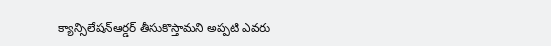క్యాన్సిలేషన్ఆర్డర్ తీసుకొస్తామని అప్పటి ఎవరు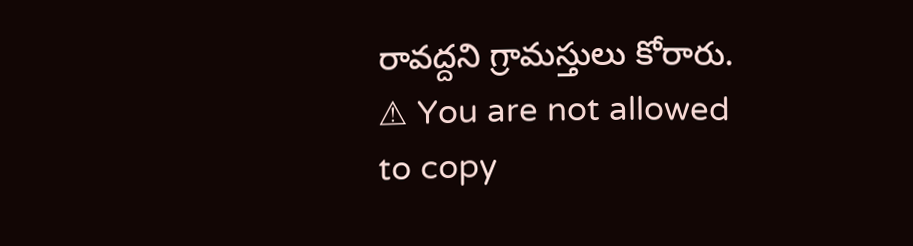రావద్దని గ్రామస్తులు కోరారు.
⚠ You are not allowed to copy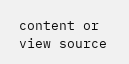content or view source